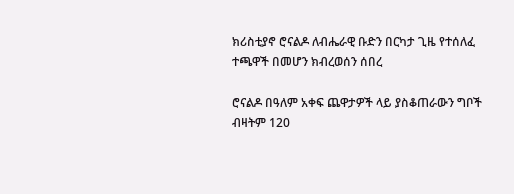ክሪስቲያኖ ሮናልዶ ለብሔራዊ ቡድን በርካታ ጊዜ የተሰለፈ ተጫዋች በመሆን ክብረወሰን ሰበረ

ሮናልዶ በዓለም አቀፍ ጨዋታዎች ላይ ያስቆጠራውን ግቦች ብዛትም 120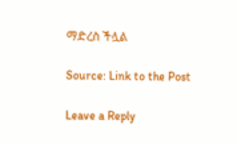ማድረስ ችሏል

Source: Link to the Post

Leave a Reply